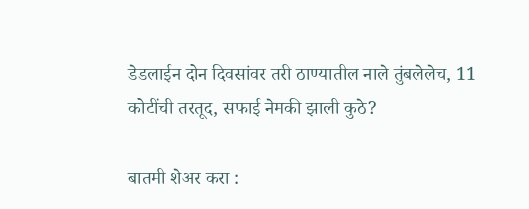डेडलाईन दोन दिवसांवर तरी ठाण्यातील नाले तुंबलेलेच, 11 कोटींची तरतूद, सफाई नेमकी झाली कुठे?

बातमी शेअर करा :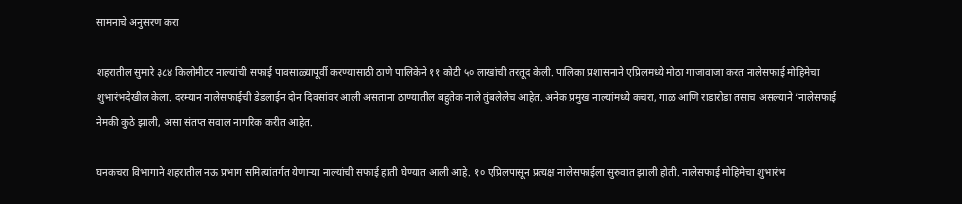सामनाचे अनुसरण करा

शहरातील सुमारे ३८४ किलोमीटर नाल्यांची सफाई पावसाळ्यापूर्वी करण्यासाठी ठाणे पालिकेने ११ कोटी ५० लाखांची तरतूद केली. पालिका प्रशासनाने एप्रिलमध्ये मोठा गाजावाजा करत नालेसफाई मोहिमेचा शुभारंभदेखील केला. दरम्यान नालेसफाईची डेडलाईन दोन दिवसांवर आली असताना ठाण्यातील बहुतेक नाले तुंबलेलेच आहेत. अनेक प्रमुख नाल्यांमध्ये कचरा, गाळ आणि राडारोडा तसाच असल्याने ‘नालेसफाई नेमकी कुठे झाली, असा संतप्त सवाल नागरिक करीत आहेत.

घनकचरा विभागाने शहरातील नऊ प्रभाग समित्यांतर्गत येणाऱ्या नाल्यांची सफाई हाती घेण्यात आली आहे. १० एप्रिलपासून प्रत्यक्ष नालेसफाईला सुरुवात झाली होती. नालेसफाई मोहिमेचा शुभारंभ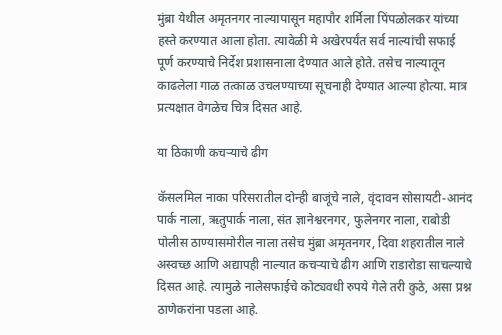मुंब्रा येथील अमृतनगर नाल्यापासून महापौर शर्मिला पिंपळोलकर यांच्या हस्ते करण्यात आला होता. त्यावेळी मे अखेरपर्यंत सर्व नाल्यांची सफाई पूर्ण करण्याचे निर्देश प्रशासनाला देण्यात आले होते. तसेच नाल्यातून काढलेला गाळ तत्काळ उचलण्याच्या सूचनाही देण्यात आल्या होत्या. मात्र प्रत्यक्षात वेगळेच चित्र दिसत आहे.

या ठिकाणी कचऱ्याचे ढीग

कॅसलमिल नाका परिसरातील दोन्ही बाजूंचे नाले, वृंदावन सोसायटी-आनंद पार्क नाला, ऋतुपार्क नाला, संत ज्ञानेश्वरनगर, फुलेनगर नाला, राबोडी पोलीस ठाण्यासमोरील नाला तसेच मुंब्रा अमृतनगर, दिवा शहरातील नाले अस्वच्छ आणि अद्यापही नाल्यात कचऱ्याचे ढीग आणि राडारोडा साचल्याचे दिसत आहे. त्यामुळे नालेसफाईचे कोट्यवधी रुपये गेले तरी कुठे, असा प्रश्न ठाणेकरांना पडला आहे.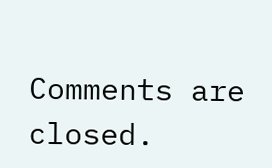Comments are closed.